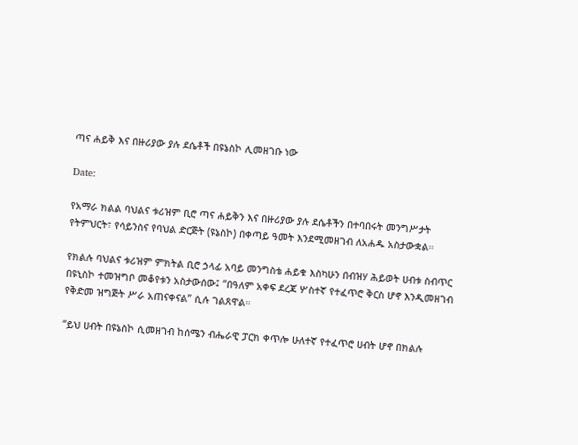ጣና ሐይቅ እና በዙሪያው ያሉ ደሴቶች በዩኔስኮ ሊመዘገቡ ነው

Date:

የአማራ ክልል ባህልና ቱሪዝም ቢሮ ጣና ሐይቅን እና በዙሪያው ያሉ ደሴቶችን በተባበሩት መንግሥታት የትምህርት፣ የሳይንስና የባህል ድርጅት (ዩኔስኮ) በቀጣይ ዓመት እንደሚመዘገብ ለአሐዱ አስታውቋል።

የክልሉ ባህልና ቱሪዝም ምክትል ቢሮ ኃላፊ አባይ መንግስቴ ሐይቁ እስካሁን በብዝሃ ሕይወት ሀብቱ ስብጥር በዩኒስኮ ተመዝግቦ መቆየቱን አስታውሰው፤ “በዓለም አቀፍ ደረጃ ሦስተኛ የተፈጥሮ ቅርስ ሆኖ እንዲመዘገብ የቅድመ ዝግጅት ሥራ አጠናቀናል” ሲሉ ገልጸዋል።

“ይህ ሀብት በዩኔስኮ ሲመዘገብ ከሰሜን ብሔራዊ ፓርክ ቀጥሎ ሁለተኛ የተፈጥሮ ሀብት ሆኖ በክልሉ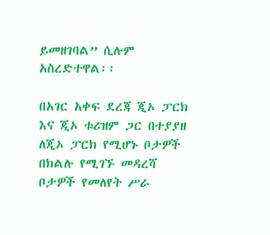ይመዘገባል” ሲሉም አስረድተዋል፡፡

በአገር አቀፍ ደረጃ ጂኦ ፓርክ እና ጂኦ ቱሪዝም ጋር በተያያዘ ለጂኦ ፓርክ የሚሆኑ ቦታዎች በክልሉ የሚገኙ መዳረሻ ቦታዎች የመለየት ሥራ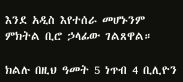እንደ አዲስ እየተሰራ መሆኑንም ምክትል ቢሮ ኃላፊው ገልጸዋል።

ክልሉ በዚህ ዓመት 5 ነጥብ 4 ቢሊዮን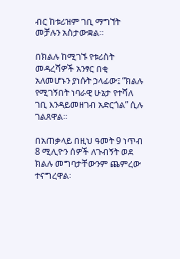ብር ከቱሪዝም ገቢ ማግኘት መቻሉን አስታውቋል።

በክልሉ ከሚገኙ የቱሪስት መዳረሻዎች አንፃር በቂ አለመሆኑን ያነሱት ኃላፊው፤ “ክልሉ የሚገኝበት ነባራዊ ሁኔታ የተሻለ ገቢ እንዳይመዘገብ አድርጎል” ሲሉ ገልጸዋል።

በአጠቃላይ በዚህ ዓመት 9 ነጥብ 8 ሚሊዮን ሰዎች ለጉብኝት ወደ ክልሉ መግባታቸውንም ጨምረው ተናግረዋል፡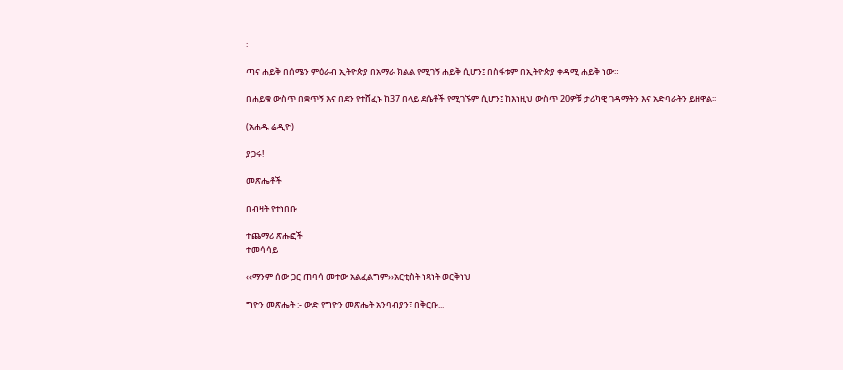፡

ጣና ሐይቅ በሰሜን ምዕራብ ኢትዮጵያ በአማራ ክልል የሚገኝ ሐይቅ ሲሆን፤ በስፋቱም በኢትዮጵያ ቀዳሚ ሐይቅ ነው።

በሐይቁ ውስጥ በቋጥኝ እና በደን የተሸፈኑ ከ37 በላይ ደሴቶች የሚገኙም ሲሆን፤ ከእነዚህ ውስጥ 20ዎቹ ታሪካዊ ገዳማትን እና አድባራትን ይዘዋል፡፡

(አሐዱ ሬዲዮ)

ያጋሩ!

መጽሔቶች

በብዛት የተነበቡ

ተጨማሪ ጽሑፎች
ተመሳሳይ

‹‹ማንም ሰው ጋር ጠባሳ መተው አልፈልግም››አርቲስት ነጻነት ወርቅነህ

ግዮን መጽሔት :- ውድ የግዮን መጽሔት አንባብያን፣ በቅርቡ...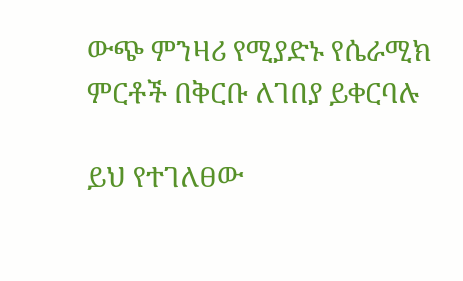ውጭ ምንዛሪ የሚያድኑ የሴራሚክ ምርቶች በቅርቡ ለገበያ ይቀርባሉ

ይህ የተገለፀው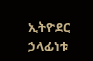ኢትዮደር ኃላፊነቱ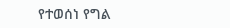የተወሰነ የግል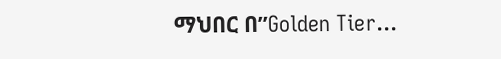ማህበር በ”Golden Tier...